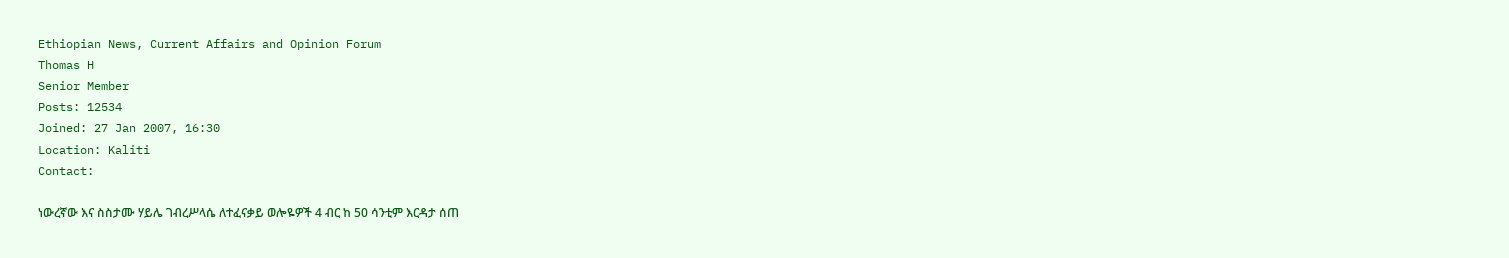Ethiopian News, Current Affairs and Opinion Forum
Thomas H
Senior Member
Posts: 12534
Joined: 27 Jan 2007, 16:30
Location: Kaliti
Contact:

ነውረኛው እና ስስታሙ ሃይሌ ገብረሥላሴ ለተፈናቃይ ወሎዬዎች 4 ብር ከ 50 ሳንቲም እርዳታ ሰጠ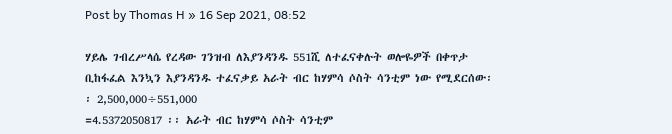Post by Thomas H » 16 Sep 2021, 08:52

ሃይሌ ገብረሥላሴ የረዳው ገንዝብ ለእያንዳንዱ 551ሺ ለተፈናቀሉት ወሎዬዎች በቀጥታ ቢከፋፈል እንኳን እያንዳንዱ ተፈናቃይ አራት ብር ከሃምሳ ሶስት ሳንቲም ነው የሚደርሰው፡፡ 2,500,000÷551,000
=4.5372050817 ፡፡ አራት ብር ከሃምሳ ሶስት ሳንቲም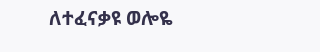ለተፈናቃዩ ወሎዬ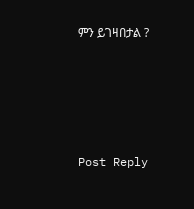ምን ይገዛበታል ?





Post Reply